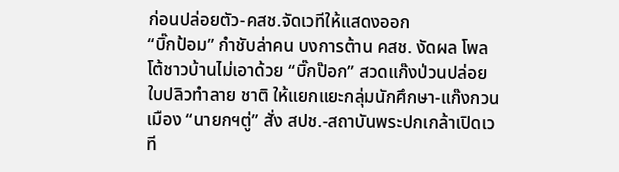ก่อนปล่อยตัว-คสช.จัดเวทีให้แสดงออก
“บิ๊กป้อม” กำชับล่าคน บงการต้าน คสช. งัดผล โพลโต้ชาวบ้านไม่เอาด้วย “บิ๊กป๊อก” สวดแก๊งป่วนปล่อยใบปลิวทำลาย ชาติ ให้แยกแยะกลุ่มนักศึกษา-แก๊งกวนเมือง “นายกฯตู่” สั่ง สปช.-สถาบันพระปกเกล้าเปิดเวที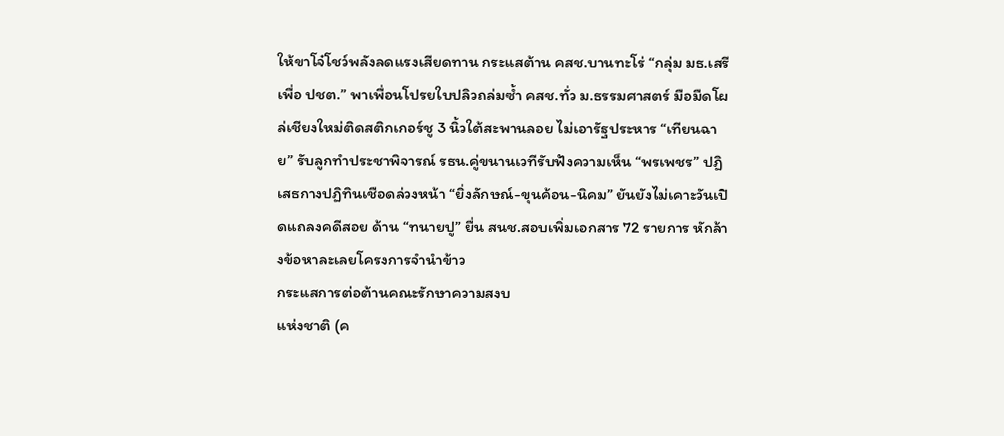ให้ขาโจ๋โชว์พลังลดแรงเสียดทาน กระแสต้าน คสช.บานทะโร่ “กลุ่ม มธ.เสรีเพื่อ ปชต.” พาเพื่อนโปรยใบปลิวถล่มซ้ำ คสช.ทั่ว ม.ธรรมศาสตร์ มือมืดโผล่เชียงใหม่ติดสติกเกอร์ชู 3 นิ้วใต้สะพานลอย ไม่เอารัฐประหาร “เทียนฉาย” รับลูกทำประชาพิจารณ์ รธน.คู่ขนานเวทีรับฟังความเห็น “พรเพชร” ปฏิเสธกางปฏิทินเชือดล่วงหน้า “ยิ่งลักษณ์-ขุนค้อน-นิคม” ยันยังไม่เคาะวันเปิดแถลงคดีสอย ด้าน “ทนายปู” ยื่น สนช.สอบเพิ่มเอกสาร 72 รายการ หักล้างข้อหาละเลยโครงการจำนำข้าว
กระแสการต่อต้านคณะรักษาความสงบ
แห่งชาติ (ค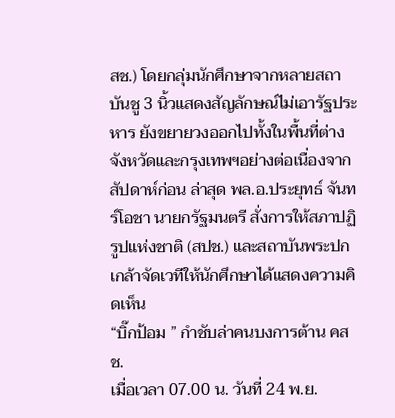สช.) โดยกลุ่มนักศึกษาจากหลายสถาบันชู 3 นิ้วแสดงสัญลักษณ์ไม่เอารัฐประหาร ยังขยายวงออกไปทั้งในพื้นที่ต่างจังหวัดและกรุงเทพฯอย่างต่อเนื่องจากสัปดาห์ก่อน ล่าสุด พล.อ.ประยุทธ์ จันทร์โอชา นายกรัฐมนตรี สั่งการให้สภาปฏิรูปแห่งชาติ (สปช.) และสถาบันพระปกเกล้าจัดเวทีให้นักศึกษาได้แสดงความคิดเห็น
“บิ๊กป้อม ” กำชับล่าคนบงการต้าน คสช.
เมื่อเวลา 07.00 น. วันที่ 24 พ.ย.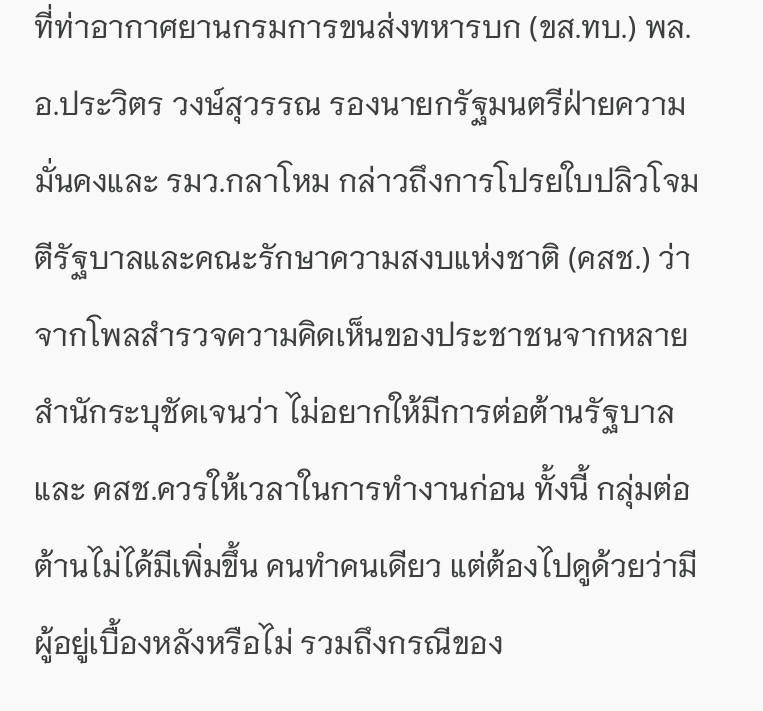ที่ท่าอากาศยานกรมการขนส่งทหารบก (ขส.ทบ.) พล.อ.ประวิตร วงษ์สุวรรณ รองนายกรัฐมนตรีฝ่ายความมั่นคงและ รมว.กลาโหม กล่าวถึงการโปรยใบปลิวโจมตีรัฐบาลและคณะรักษาความสงบแห่งชาติ (คสช.) ว่าจากโพลสำรวจความคิดเห็นของประชาชนจากหลายสำนักระบุชัดเจนว่า ไม่อยากให้มีการต่อต้านรัฐบาลและ คสช.ควรให้เวลาในการทำงานก่อน ทั้งนี้ กลุ่มต่อต้านไม่ได้มีเพิ่มขึ้น คนทำคนเดียว แต่ต้องไปดูด้วยว่ามีผู้อยู่เบื้องหลังหรือไม่ รวมถึงกรณีของ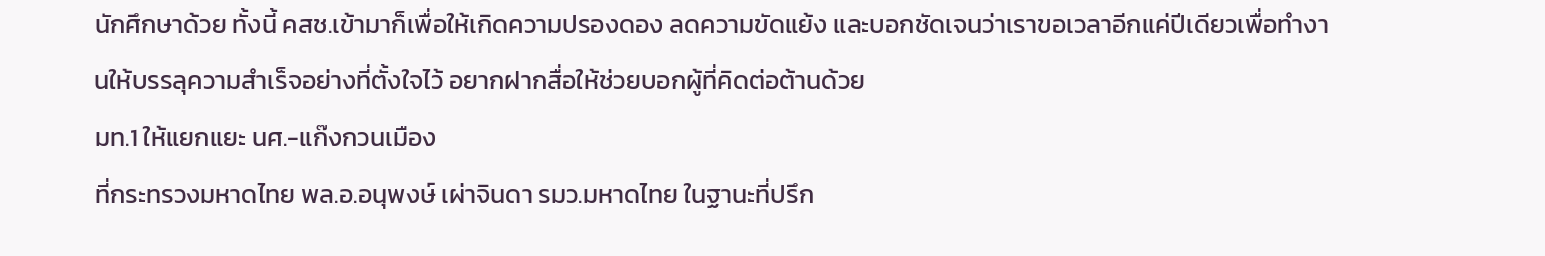นักศึกษาด้วย ทั้งนี้ คสช.เข้ามาก็เพื่อให้เกิดความปรองดอง ลดความขัดแย้ง และบอกชัดเจนว่าเราขอเวลาอีกแค่ปีเดียวเพื่อทำงานให้บรรลุความสำเร็จอย่างที่ตั้งใจไว้ อยากฝากสื่อให้ช่วยบอกผู้ที่คิดต่อต้านด้วย
มท.1 ให้แยกแยะ นศ.-แก๊งกวนเมือง
ที่กระทรวงมหาดไทย พล.อ.อนุพงษ์ เผ่าจินดา รมว.มหาดไทย ในฐานะที่ปรึก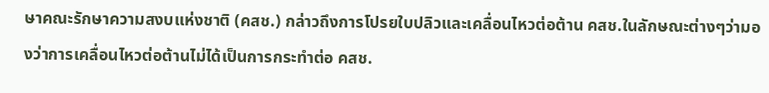ษาคณะรักษาความสงบแห่งชาติ (คสช.) กล่าวถึงการโปรยใบปลิวและเคลื่อนไหวต่อต้าน คสช.ในลักษณะต่างๆว่ามองว่าการเคลื่อนไหวต่อต้านไม่ได้เป็นการกระทำต่อ คสช.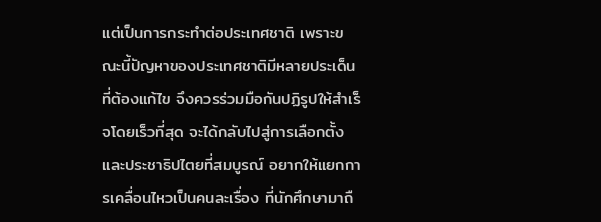แต่เป็นการกระทำต่อประเทศชาติ เพราะขณะนี้ปัญหาของประเทศชาติมีหลายประเด็นที่ต้องแก้ไข จึงควรร่วมมือกันปฏิรูปให้สำเร็จโดยเร็วที่สุด จะได้กลับไปสู่การเลือกตั้งและประชาธิปไตยที่สมบูรณ์ อยากให้แยกการเคลื่อนไหวเป็นคนละเรื่อง ที่นักศึกษามาถื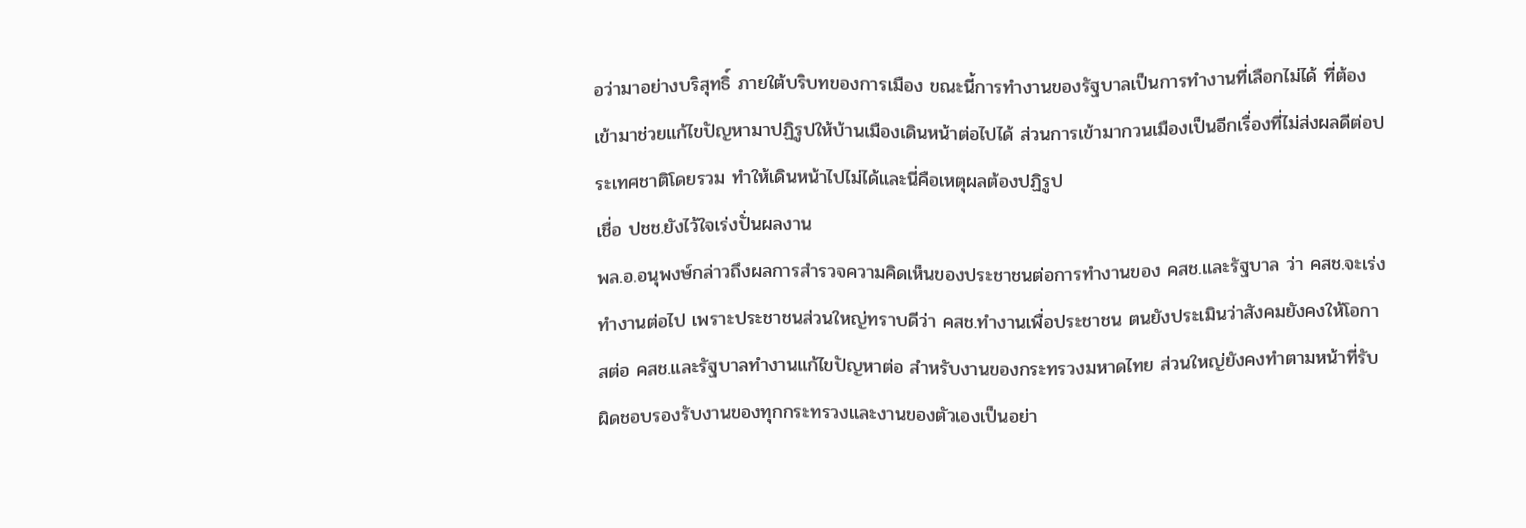อว่ามาอย่างบริสุทธิ์ ภายใต้บริบทของการเมือง ขณะนี้การทำงานของรัฐบาลเป็นการทำงานที่เลือกไม่ได้ ที่ต้องเข้ามาช่วยแก้ไขปัญหามาปฏิรูปให้บ้านเมืองเดินหน้าต่อไปได้ ส่วนการเข้ามากวนเมืองเป็นอีกเรื่องที่ไม่ส่งผลดีต่อประเทศชาติโดยรวม ทำให้เดินหน้าไปไม่ได้และนี่คือเหตุผลต้องปฏิรูป
เชื่อ ปชช.ยังไว้ใจเร่งปั่นผลงาน
พล.อ.อนุพงษ์กล่าวถึงผลการสำรวจความคิดเห็นของประชาชนต่อการทำงานของ คสช.และรัฐบาล ว่า คสช.จะเร่งทำงานต่อไป เพราะประชาชนส่วนใหญ่ทราบดีว่า คสช.ทำงานเพื่อประชาชน ตนยังประเมินว่าสังคมยังคงให้โอกาสต่อ คสช.และรัฐบาลทำงานแก้ไขปัญหาต่อ สำหรับงานของกระทรวงมหาดไทย ส่วนใหญ่ยังคงทำตามหน้าที่รับผิดชอบรองรับงานของทุกกระทรวงและงานของตัวเองเป็นอย่า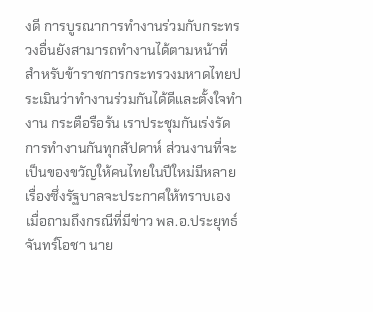งดี การบูรณาการทำงานร่วมกับกระทรวงอื่นยังสามารถทำงานได้ตามหน้าที่ สำหรับข้าราชการกระทรวงมหาดไทยประเมินว่าทำงานร่วมกันได้ดีและตั้งใจทำงาน กระตือรือร้น เราประชุมกันเร่งรัดการทำงานกันทุกสัปดาห์ ส่วนงานที่จะเป็นของขวัญให้คนไทยในปีใหม่มีหลายเรื่องซึ่งรัฐบาลจะประกาศให้ทราบเอง
เมื่อถามถึงกรณีที่มีข่าว พล.อ.ประยุทธ์ จันทร์โอชา นาย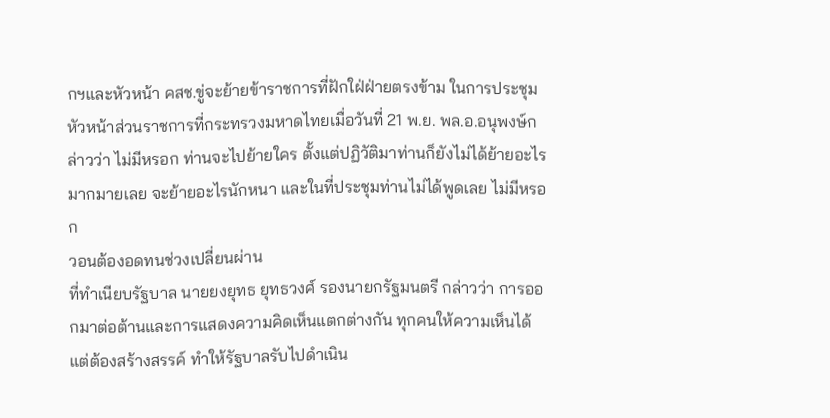กฯและหัวหน้า คสช.ขู่จะย้ายข้าราชการที่ฝักใฝ่ฝ่ายตรงข้าม ในการประชุมหัวหน้าส่วนราชการที่กระทรวงมหาดไทยเมื่อวันที่ 21 พ.ย. พล.อ.อนุพงษ์กล่าวว่า ไม่มีหรอก ท่านจะไปย้ายใคร ตั้งแต่ปฏิวัติมาท่านก็ยังไม่ได้ย้ายอะไรมากมายเลย จะย้ายอะไรนักหนา และในที่ประชุมท่านไม่ได้พูดเลย ไม่มีหรอก
วอนต้องอดทนช่วงเปลี่ยนผ่าน
ที่ทำเนียบรัฐบาล นายยงยุทธ ยุทธวงศ์ รองนายกรัฐมนตรี กล่าวว่า การออกมาต่อต้านและการแสดงความคิดเห็นแตกต่างกัน ทุกคนให้ความเห็นได้แต่ต้องสร้างสรรค์ ทำให้รัฐบาลรับไปดำเนิน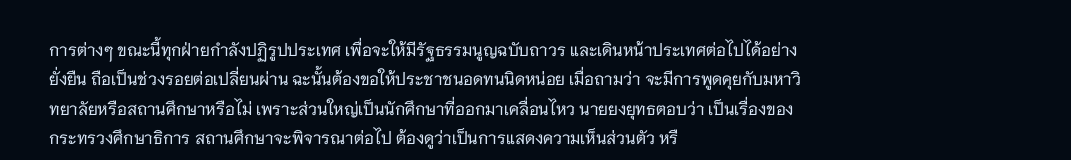การต่างๆ ขณะนี้ทุกฝ่ายกำลังปฏิรูปประเทศ เพื่อจะให้มีรัฐธรรมนูญฉบับถาวร และเดินหน้าประเทศต่อไปได้อย่างยั่งยืน ถือเป็นช่วงรอยต่อเปลี่ยนผ่าน ฉะนั้นต้องขอให้ประชาชนอดทนนิดหน่อย เมื่อถามว่า จะมีการพูดคุยกับมหาวิทยาลัยหรือสถานศึกษาหรือไม่ เพราะส่วนใหญ่เป็นนักศึกษาที่ออกมาเคลื่อนไหว นายยงยุทธตอบว่า เป็นเรื่องของกระทรวงศึกษาธิการ สถานศึกษาจะพิจารณาต่อไป ต้องดูว่าเป็นการแสดงความเห็นส่วนตัว หรื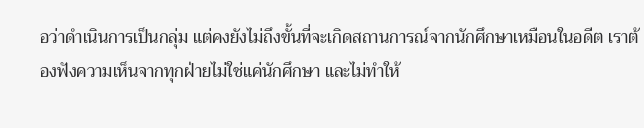อว่าดำเนินการเป็นกลุ่ม แต่คงยังไม่ถึงขั้นที่จะเกิดสถานการณ์จากนักศึกษาเหมือนในอดีต เราต้องฟังความเห็นจากทุกฝ่ายไม่ใช่แค่นักศึกษา และไม่ทำให้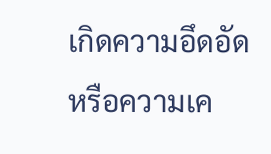เกิดความอึดอัด หรือความเค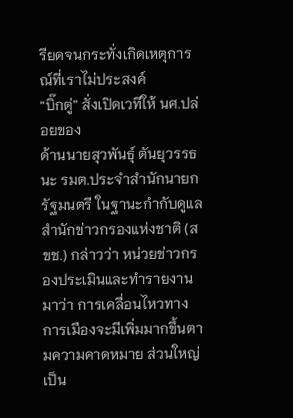รียดจนกระทั่งเกิดเหตุการณ์ที่เราไม่ประสงค์
“บิ๊กตู่” สั่งเปิดเวทีให้ นศ.ปล่อยของ
ด้านนายสุวพันธุ์ ตันยุวรรธนะ รมต.ประจำสำนักนายกรัฐมนตรี ในฐานะกำกับดูแลสำนักข่าวกรองแห่งชาติ (สขช.) กล่าวว่า หน่วยข่าวกรองประเมินและทำรายงานมาว่า การเคลื่อนไหวทางการเมืองจะมีเพิ่มมากขึ้นตามความคาดหมาย ส่วนใหญ่เป็น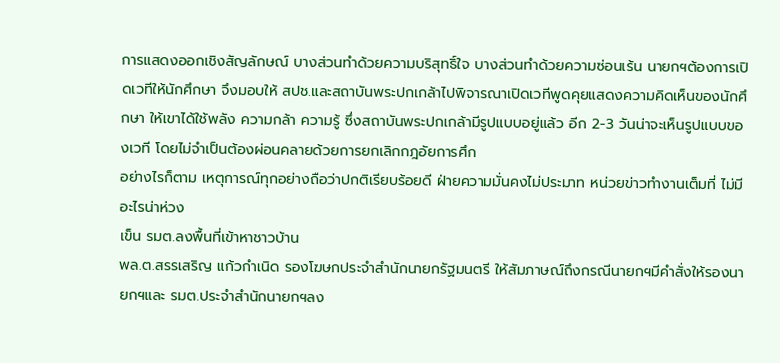การแสดงออกเชิงสัญลักษณ์ บางส่วนทำด้วยความบริสุทธิ์ใจ บางส่วนทำด้วยความซ่อนเร้น นายกฯต้องการเปิดเวทีให้นักศึกษา จึงมอบให้ สปช.และสถาบันพระปกเกล้าไปพิจารณาเปิดเวทีพูดคุยแสดงความคิดเห็นของนักศึกษา ให้เขาได้ใช้พลัง ความกล้า ความรู้ ซึ่งสถาบันพระปกเกล้ามีรูปแบบอยู่แล้ว อีก 2-3 วันน่าจะเห็นรูปแบบของเวที โดยไม่จำเป็นต้องผ่อนคลายด้วยการยกเลิกกฎอัยการศึก
อย่างไรก็ตาม เหตุการณ์ทุกอย่างถือว่าปกติเรียบร้อยดี ฝ่ายความมั่นคงไม่ประมาท หน่วยข่าวทำงานเต็มที่ ไม่มีอะไรน่าห่วง
เข็น รมต.ลงพื้นที่เข้าหาชาวบ้าน
พล.ต.สรรเสริญ แก้วกำเนิด รองโฆษกประจำสำนักนายกรัฐมนตรี ให้สัมภาษณ์ถึงกรณีนายกฯมีคำสั่งให้รองนายกฯและ รมต.ประจำสำนักนายกฯลง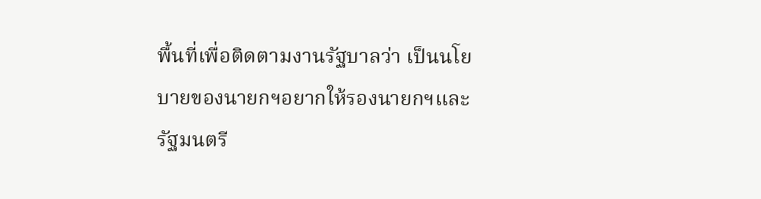พื้นที่เพื่อติดตามงานรัฐบาลว่า เป็นนโยบายของนายกฯอยากให้รองนายกฯและรัฐมนตรี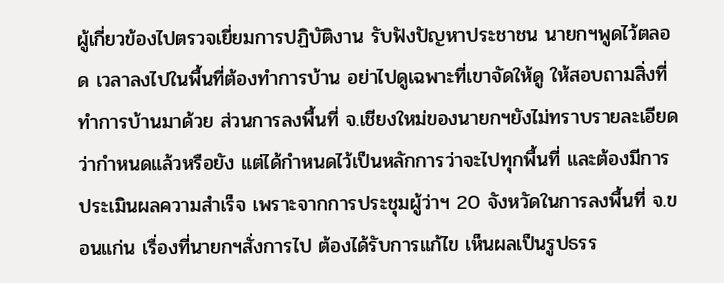ผู้เกี่ยวข้องไปตรวจเยี่ยมการปฏิบัติงาน รับฟังปัญหาประชาชน นายกฯพูดไว้ตลอด เวลาลงไปในพื้นที่ต้องทำการบ้าน อย่าไปดูเฉพาะที่เขาจัดให้ดู ให้สอบถามสิ่งที่ทำการบ้านมาด้วย ส่วนการลงพื้นที่ จ.เชียงใหม่ของนายกฯยังไม่ทราบรายละเอียดว่ากำหนดแล้วหรือยัง แต่ได้กำหนดไว้เป็นหลักการว่าจะไปทุกพื้นที่ และต้องมีการประเมินผลความสำเร็จ เพราะจากการประชุมผู้ว่าฯ 20 จังหวัดในการลงพื้นที่ จ.ขอนแก่น เรื่องที่นายกฯสั่งการไป ต้องได้รับการแก้ไข เห็นผลเป็นรูปธรร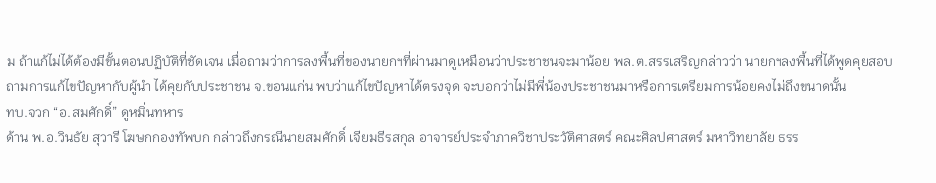ม ถ้าแก้ไม่ได้ต้องมีขั้นตอนปฏิบัติที่ชัดเจน เมื่อถามว่าการลงพื้นที่ของนายกฯที่ผ่านมาดูเหมือนว่าประชาชนจะมาน้อย พล.ต.สรรเสริญกล่าวว่า นายกฯลงพื้นที่ได้พูดคุยสอบถามการแก้ไขปัญหากับผู้นำ ได้คุยกับประชาชน จ.ขอนแก่น พบว่าแก้ไขปัญหาได้ตรงจุด จะบอกว่าไม่มีพี่น้องประชาชนมาหรือการเตรียมการน้อยคงไม่ถึงขนาดนั้น
ทบ.จวก “อ.สมศักดิ์” ดูหมิ่นทหาร
ด้าน พ.อ.วินธัย สุวารี โฆษกกองทัพบก กล่าวถึงกรณีนายสมศักดิ์ เจียมธีรสกุล อาจารย์ประจำภาควิชาประวัติศาสตร์ คณะศิลปศาสตร์ มหาวิทยาลัย ธรร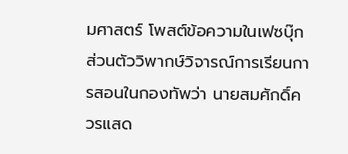มศาสตร์ โพสต์ข้อความในเฟซบุ๊กส่วนตัววิพากษ์วิจารณ์การเรียนการสอนในกองทัพว่า นายสมศักดิ์ควรแสด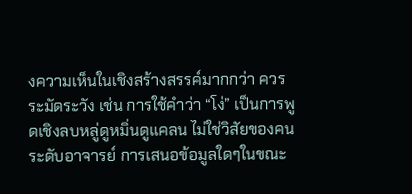งความเห็นในเชิงสร้างสรรค์มากกว่า ควรระมัดระวัง เช่น การใช้คำว่า “โง่” เป็นการพูดเชิงลบหลู่ดูหมิ่นดูแคลน ไม่ใช่วิสัยของคนระดับอาจารย์ การเสนอข้อมูลใดๆในขณะ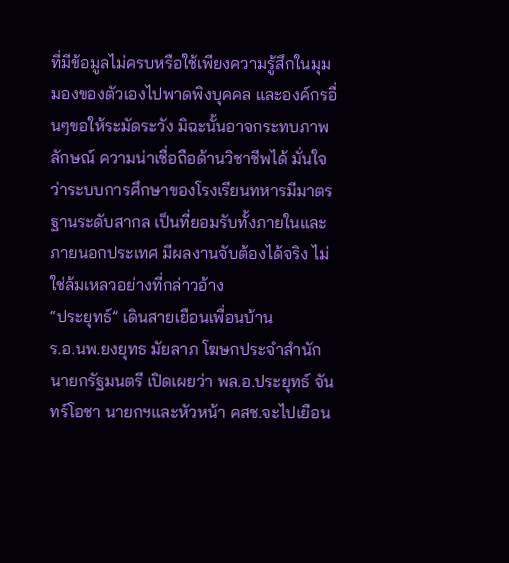ที่มีข้อมูลไม่ครบหรือใช้เพียงความรู้สึกในมุมมองของตัวเองไปพาดพิงบุคคล และองค์กรอื่นๆขอให้ระมัดระวัง มิฉะนั้นอาจกระทบภาพลักษณ์ ความน่าเชื่อถือด้านวิชาชีพได้ มั่นใจว่าระบบการศึกษาของโรงเรียนทหารมีมาตรฐานระดับสากล เป็นที่ยอมรับทั้งภายในและภายนอกประเทศ มีผลงานจับต้องได้จริง ไม่ใช่ล้มเหลวอย่างที่กล่าวอ้าง
“ประยุทธ์” เดินสายเยือนเพื่อนบ้าน
ร.อ.นพ.ยงยุทธ มัยลาภ โฆษกประจำสำนักนายกรัฐมนตรี เปิดเผยว่า พล.อ.ประยุทธ์ จันทร์โอชา นายกฯและหัวหน้า คสช.จะไปเยือน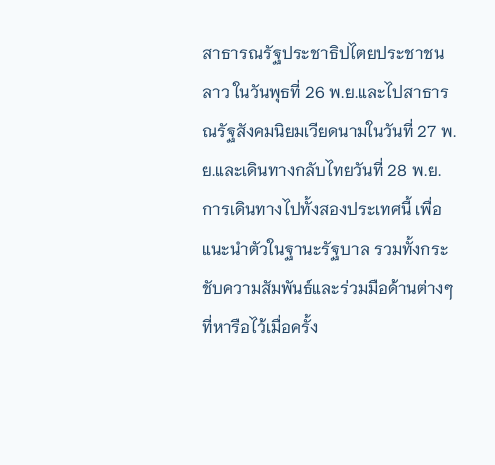สาธารณรัฐประชาธิปไตยประชาชนลาว ในวันพุธที่ 26 พ.ย.และไปสาธารณรัฐสังคมนิยมเวียดนามในวันที่ 27 พ.ย.และเดินทางกลับไทยวันที่ 28 พ.ย. การเดินทางไปทั้งสองประเทศนี้ เพื่อแนะนำตัวในฐานะรัฐบาล รวมทั้งกระชับความสัมพันธ์และร่วมมือด้านต่างๆ ที่หารือไว้เมื่อครั้ง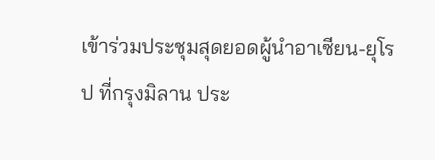เข้าร่วมประชุมสุดยอดผู้นำอาเซียน-ยุโรป ที่กรุงมิลาน ประ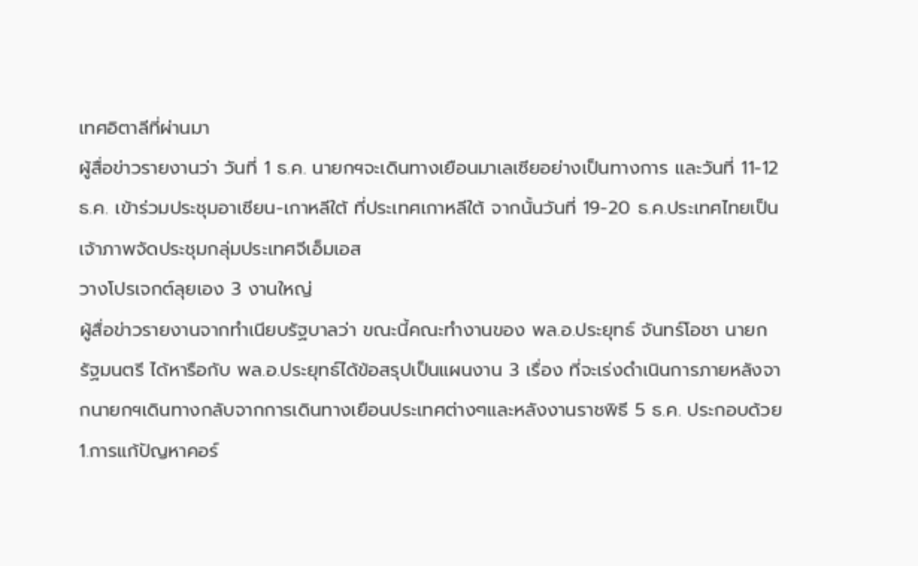เทศอิตาลีที่ผ่านมา
ผู้สื่อข่าวรายงานว่า วันที่ 1 ธ.ค. นายกฯจะเดินทางเยือนมาเลเซียอย่างเป็นทางการ และวันที่ 11-12 ธ.ค. เข้าร่วมประชุมอาเซียน-เกาหลีใต้ ที่ประเทศเกาหลีใต้ จากนั้นวันที่ 19-20 ธ.ค.ประเทศไทยเป็นเจ้าภาพจัดประชุมกลุ่มประเทศจีเอ็มเอส
วางโปรเจกต์ลุยเอง 3 งานใหญ่
ผู้สื่อข่าวรายงานจากทำเนียบรัฐบาลว่า ขณะนี้คณะทำงานของ พล.อ.ประยุทธ์ จันทร์โอชา นายกรัฐมนตรี ได้หารือกับ พล.อ.ประยุทธ์ได้ข้อสรุปเป็นแผนงาน 3 เรื่อง ที่จะเร่งดำเนินการภายหลังจากนายกฯเดินทางกลับจากการเดินทางเยือนประเทศต่างๆและหลังงานราชพิธี 5 ธ.ค. ประกอบด้วย 1.การแก้ปัญหาคอร์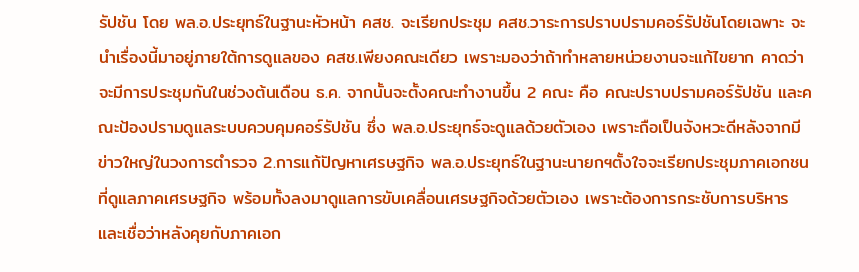รัปชัน โดย พล.อ.ประยุทธ์ในฐานะหัวหน้า คสช. จะเรียกประชุม คสช.วาระการปราบปรามคอร์รัปชันโดยเฉพาะ จะนำเรื่องนี้มาอยู่ภายใต้การดูแลของ คสช.เพียงคณะเดียว เพราะมองว่าถ้าทำหลายหน่วยงานจะแก้ไขยาก คาดว่าจะมีการประชุมกันในช่วงต้นเดือน ธ.ค. จากนั้นจะตั้งคณะทำงานขึ้น 2 คณะ คือ คณะปราบปรามคอร์รัปชัน และคณะป้องปรามดูแลระบบควบคุมคอร์รัปชัน ซึ่ง พล.อ.ประยุทธ์จะดูแลด้วยตัวเอง เพราะถือเป็นจังหวะดีหลังจากมีข่าวใหญ่ในวงการตำรวจ 2.การแก้ปัญหาเศรษฐกิจ พล.อ.ประยุทธ์ในฐานะนายกฯตั้งใจจะเรียกประชุมภาคเอกชนที่ดูแลภาคเศรษฐกิจ พร้อมทั้งลงมาดูแลการขับเคลื่อนเศรษฐกิจด้วยตัวเอง เพราะต้องการกระชับการบริหาร และเชื่อว่าหลังคุยกับภาคเอก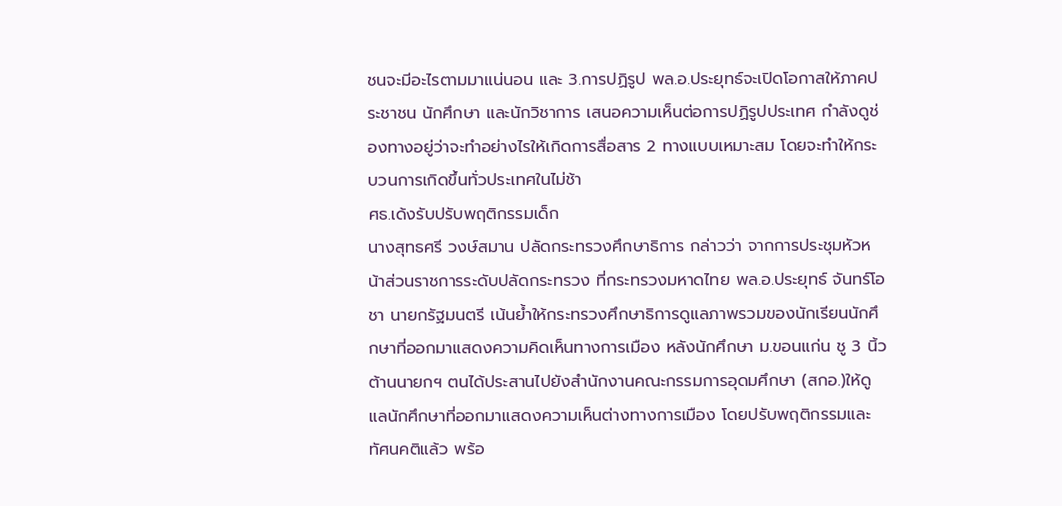ชนจะมีอะไรตามมาแน่นอน และ 3.การปฏิรูป พล.อ.ประยุทธ์จะเปิดโอกาสให้ภาคประชาชน นักศึกษา และนักวิชาการ เสนอความเห็นต่อการปฏิรูปประเทศ กำลังดูช่องทางอยู่ว่าจะทำอย่างไรให้เกิดการสื่อสาร 2 ทางแบบเหมาะสม โดยจะทำให้กระบวนการเกิดขึ้นทั่วประเทศในไม่ช้า
ศธ.เด้งรับปรับพฤติกรรมเด็ก
นางสุทธศรี วงษ์สมาน ปลัดกระทรวงศึกษาธิการ กล่าวว่า จากการประชุมหัวหน้าส่วนราชการระดับปลัดกระทรวง ที่กระทรวงมหาดไทย พล.อ.ประยุทธ์ จันทร์โอชา นายกรัฐมนตรี เน้นย้ำให้กระทรวงศึกษาธิการดูแลภาพรวมของนักเรียนนักศึกษาที่ออกมาแสดงความคิดเห็นทางการเมือง หลังนักศึกษา ม.ขอนแก่น ชู 3 นิ้วต้านนายกฯ ตนได้ประสานไปยังสำนักงานคณะกรรมการอุดมศึกษา (สกอ.)ให้ดูแลนักศึกษาที่ออกมาแสดงความเห็นต่างทางการเมือง โดยปรับพฤติกรรมและทัศนคติแล้ว พร้อ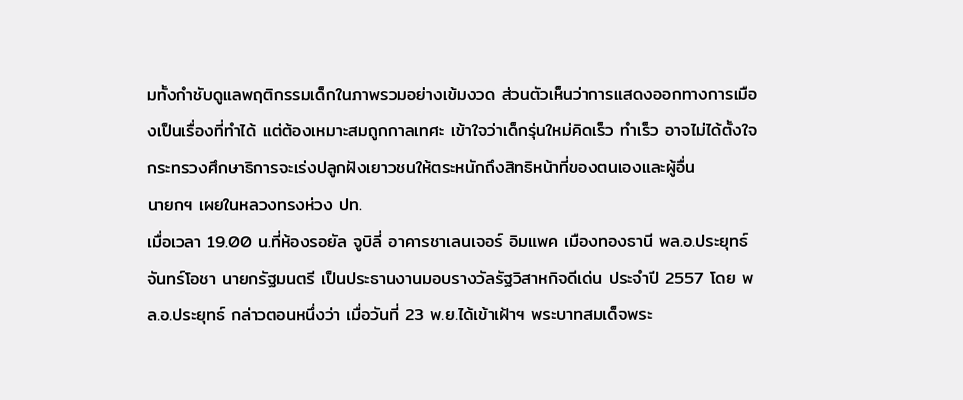มทั้งกำชับดูแลพฤติกรรมเด็กในภาพรวมอย่างเข้มงวด ส่วนตัวเห็นว่าการแสดงออกทางการเมืองเป็นเรื่องที่ทำได้ แต่ต้องเหมาะสมถูกกาลเทศะ เข้าใจว่าเด็กรุ่นใหม่คิดเร็ว ทำเร็ว อาจไม่ได้ตั้งใจ กระทรวงศึกษาธิการจะเร่งปลูกฝังเยาวชนให้ตระหนักถึงสิทธิหน้าที่ของตนเองและผู้อื่น
นายกฯ เผยในหลวงทรงห่วง ปท.
เมื่อเวลา 19.00 น.ที่ห้องรอยัล จูบิลี่ อาคารชาเลนเจอร์ อิมแพค เมืองทองธานี พล.อ.ประยุทธ์ จันทร์โอชา นายกรัฐมนตรี เป็นประธานงานมอบรางวัลรัฐวิสาหกิจดีเด่น ประจำปี 2557 โดย พล.อ.ประยุทธ์ กล่าวตอนหนึ่งว่า เมื่อวันที่ 23 พ.ย.ได้เข้าเฝ้าฯ พระบาทสมเด็จพระ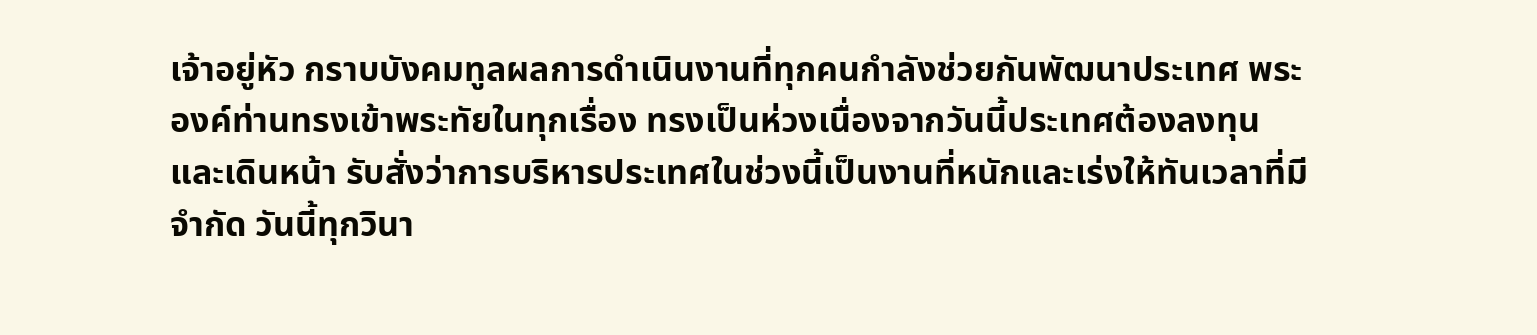เจ้าอยู่หัว กราบบังคมทูลผลการดำเนินงานที่ทุกคนกำลังช่วยกันพัฒนาประเทศ พระองค์ท่านทรงเข้าพระทัยในทุกเรื่อง ทรงเป็นห่วงเนื่องจากวันนี้ประเทศต้องลงทุนและเดินหน้า รับสั่งว่าการบริหารประเทศในช่วงนี้เป็นงานที่หนักและเร่งให้ทันเวลาที่มีจำกัด วันนี้ทุกวินา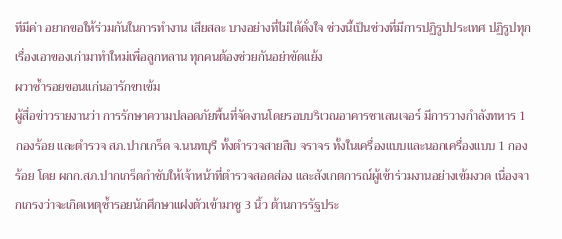ทีมีค่า อยากขอให้ร่วมกันในการทำงาน เสียสละ บางอย่างที่ไม่ได้ดั่งใจ ช่วงนี้เป็นช่วงที่มีการปฏิรูปประเทศ ปฏิรูปทุกเรื่องเอาของเก่ามาทำใหม่เพื่อลูกหลาน ทุกคนต้องช่วยกันอย่าขัดแย้ง
ผวาซ้ำรอยขอนแก่นอารักขาเข้ม
ผู้สื่อข่าวรายงานว่า การรักษาความปลอดภัยพื้นที่จัดงานโดยรอบบริเวณอาคารชาเลนเจอร์ มีการวางกำลังทหาร 1 กองร้อย และตำรวจ สภ.ปากเกร็ด จ.นนทบุรี ทั้งตำรวจสายสืบ จราจร ทั้งในเครื่องแบบและนอกเครื่องแบบ 1 กองร้อย โดย ผกก.สภ.ปากเกร็ดกำชับให้เจ้าหน้าที่ตำรวจสอดส่อง และสังเกตการณ์ผู้เข้าร่วมงานอย่างเข้มงวด เนื่องจากเกรงว่าจะเกิดเหตุซ้ำรอยนักศึกษาแฝงตัวเข้ามาชู 3 นิ้ว ต้านการรัฐประ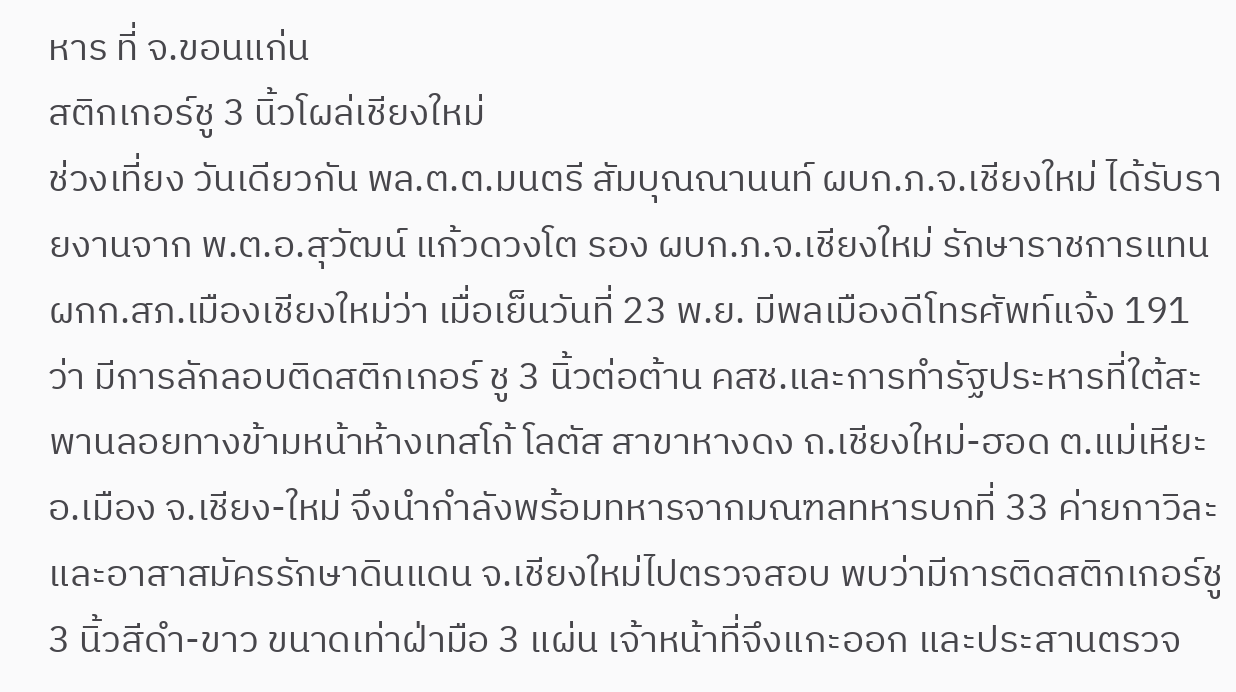หาร ที่ จ.ขอนแก่น
สติกเกอร์ชู 3 นิ้วโผล่เชียงใหม่
ช่วงเที่ยง วันเดียวกัน พล.ต.ต.มนตรี สัมบุณณานนท์ ผบก.ภ.จ.เชียงใหม่ ได้รับรายงานจาก พ.ต.อ.สุวัฒน์ แก้วดวงโต รอง ผบก.ภ.จ.เชียงใหม่ รักษาราชการแทน ผกก.สภ.เมืองเชียงใหม่ว่า เมื่อเย็นวันที่ 23 พ.ย. มีพลเมืองดีโทรศัพท์แจ้ง 191 ว่า มีการลักลอบติดสติกเกอร์ ชู 3 นิ้วต่อต้าน คสช.และการทำรัฐประหารที่ใต้สะพานลอยทางข้ามหน้าห้างเทสโก้ โลตัส สาขาหางดง ถ.เชียงใหม่-ฮอด ต.แม่เหียะ อ.เมือง จ.เชียง-ใหม่ จึงนำกำลังพร้อมทหารจากมณฑลทหารบกที่ 33 ค่ายกาวิละ และอาสาสมัครรักษาดินแดน จ.เชียงใหม่ไปตรวจสอบ พบว่ามีการติดสติกเกอร์ชู 3 นิ้วสีดำ-ขาว ขนาดเท่าฝ่ามือ 3 แผ่น เจ้าหน้าที่จึงแกะออก และประสานตรวจ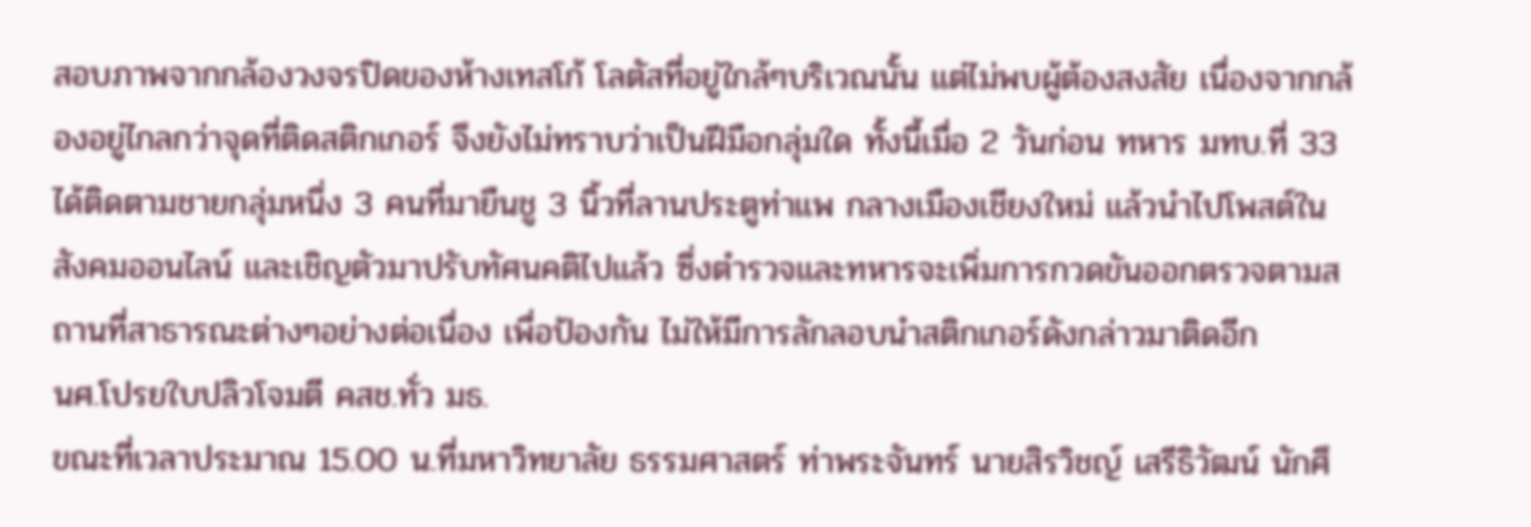สอบภาพจากกล้องวงจรปิดของห้างเทสโก้ โลตัสที่อยู่ใกล้ๆบริเวณนั้น แต่ไม่พบผู้ต้องสงสัย เนื่องจากกล้องอยู่ไกลกว่าจุดที่ติดสติกเกอร์ จึงยังไม่ทราบว่าเป็นฝีมือกลุ่มใด ทั้งนี้เมื่อ 2 วันก่อน ทหาร มทบ.ที่ 33 ได้ติดตามชายกลุ่มหนึ่ง 3 คนที่มายืนชู 3 นิ้วที่ลานประตูท่าแพ กลางเมืองเชียงใหม่ แล้วนำไปโพสต์ในสังคมออนไลน์ และเชิญตัวมาปรับทัศนคติไปแล้ว ซึ่งตำรวจและทหารจะเพิ่มการกวดขันออกตรวจตามสถานที่สาธารณะต่างๆอย่างต่อเนื่อง เพื่อป้องกัน ไม่ให้มีการลักลอบนำสติกเกอร์ดังกล่าวมาติดอีก
นศ.โปรยใบปลิวโจมตี คสช.ทั่ว มธ.
ขณะที่เวลาประมาณ 15.00 น.ที่มหาวิทยาลัย ธรรมศาสตร์ ท่าพระจันทร์ นายสิรวิชญ์ เสรีธิวัฒน์ นักศึ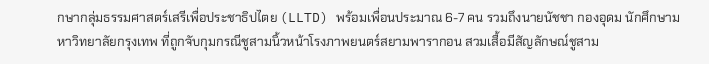กษากลุ่มธรรมศาสตร์เสรีเพื่อประชาธิปไตย (LLTD) พร้อมเพื่อนประมาณ 6-7 คน รวมถึงนายนัชชา กองอุดม นักศึกษามหาวิทยาลัยกรุงเทพ ที่ถูกจับกุมกรณีชูสามนิ้วหน้าโรงภาพยนตร์สยามพารากอน สวมเสื้อมีสัญลักษณ์ชูสาม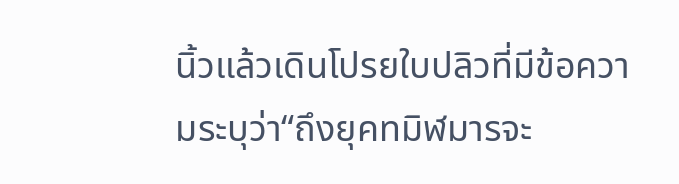นิ้วแล้วเดินโปรยใบปลิวที่มีข้อความระบุว่า“ถึงยุคทมิฬมารจะ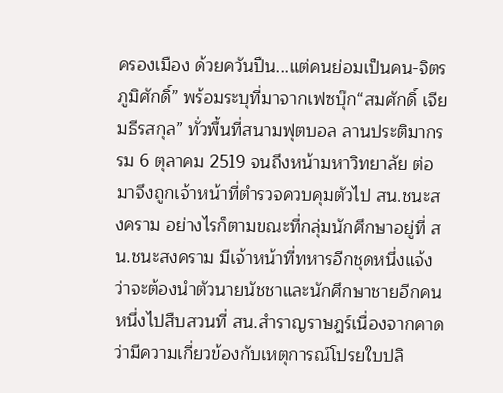ครองเมือง ด้วยควันปืน...แต่คนย่อมเป็นคน-จิตร ภูมิศักดิ์” พร้อมระบุที่มาจากเฟซบุ๊ก“สมศักดิ์ เจียมธีรสกุล” ทั่วพื้นที่สนามฟุตบอล ลานประติมากรรม 6 ตุลาคม 2519 จนถึงหน้ามหาวิทยาลัย ต่อมาจึงถูกเจ้าหน้าที่ตำรวจควบคุมตัวไป สน.ชนะสงคราม อย่างไรก็ตามขณะที่กลุ่มนักศึกษาอยู่ที่ สน.ชนะสงคราม มีเจ้าหน้าที่ทหารอีกชุดหนึ่งแจ้งว่าจะต้องนำตัวนายนัชชาและนักศึกษาชายอีกคนหนึ่งไปสืบสวนที่ สน.สำราญราษฎร์เนื่องจากคาดว่ามีความเกี่ยวข้องกับเหตุการณ์โปรยใบปลิ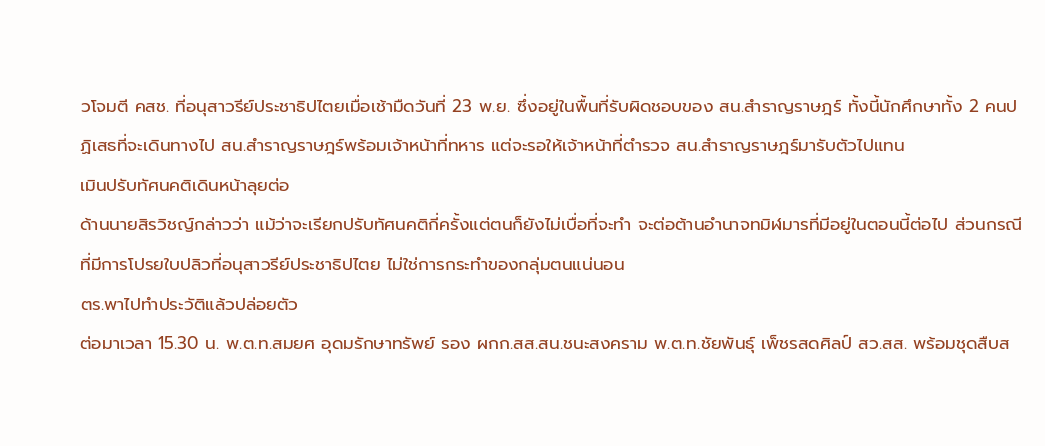วโจมตี คสช. ที่อนุสาวรีย์ประชาธิปไตยเมื่อเช้ามืดวันที่ 23 พ.ย. ซึ่งอยู่ในพื้นที่รับผิดชอบของ สน.สำราญราษฎร์ ทั้งนี้นักศึกษาทั้ง 2 คนปฏิเสธที่จะเดินทางไป สน.สำราญราษฎร์พร้อมเจ้าหน้าที่ทหาร แต่จะรอให้เจ้าหน้าที่ตำรวจ สน.สำราญราษฎร์มารับตัวไปแทน
เมินปรับทัศนคติเดินหน้าลุยต่อ
ด้านนายสิรวิชญ์กล่าวว่า แม้ว่าจะเรียกปรับทัศนคติกี่ครั้งแต่ตนก็ยังไม่เบื่อที่จะทำ จะต่อต้านอำนาจทมิฬมารที่มีอยู่ในตอนนี้ต่อไป ส่วนกรณีที่มีการโปรยใบปลิวที่อนุสาวรีย์ประชาธิปไตย ไม่ใช่การกระทำของกลุ่มตนแน่นอน
ตร.พาไปทำประวัติแล้วปล่อยตัว
ต่อมาเวลา 15.30 น. พ.ต.ท.สมยศ อุดมรักษาทรัพย์ รอง ผกก.สส.สน.ชนะสงคราม พ.ต.ท.ชัยพันธุ์ เพ็ชรสดศิลป์ สว.สส. พร้อมชุดสืบส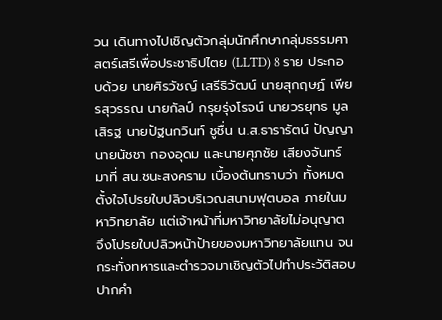วน เดินทางไปเชิญตัวกลุ่มนักศึกษากลุ่มธรรมศาสตร์เสรีเพื่อประชาธิปไตย (LLTD) 8 ราย ประกอบด้วย นายศิรวัชญ์ เสรีธิวัฒน์ นายสุกฤษฏ์ เพียรสุวรรณ นายกัลป์ กรุยรุ่งโรจน์ นายวรยุทธ มูลเสิรฐ นายปัฐนกวินท์ ชูชื่น น.ส.ธารารัตน์ ปัญญา นายนัชชา กองอุดม และนายศุภชัย เสียงจันทร์ มาที่ สน.ชนะสงคราม เบื้องต้นทราบว่า ทั้งหมดตั้งใจโปรยใบปลิวบริเวณสนามฟุตบอล ภายในมหาวิทยาลัย แต่เจ้าหน้าที่มหาวิทยาลัยไม่อนุญาต จึงโปรยใบปลิวหน้าป้ายของมหาวิทยาลัยแทน จนกระทั่งทหารและตำรวจมาเชิญตัวไปทำประวัติสอบปากคำ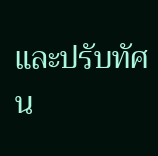และปรับทัศน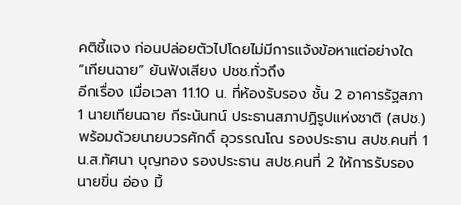คติชี้แจง ก่อนปล่อยตัวไปโดยไม่มีการแจ้งข้อหาแต่อย่างใด
“เทียนฉาย” ยันฟังเสียง ปชช.ทั่วถึง
อีกเรื่อง เมื่อเวลา 11.10 น. ที่ห้องรับรอง ชั้น 2 อาคารรัฐสภา 1 นายเทียนฉาย กีระนันทน์ ประธานสภาปฏิรูปแห่งชาติ (สปช.) พร้อมด้วยนายบวรศักดิ์ อุวรรณโณ รองประธาน สปช.คนที่ 1 น.ส.ทัศนา บุญทอง รองประธาน สปช.คนที่ 2 ให้การรับรองนายขิ่น อ่อง มิ้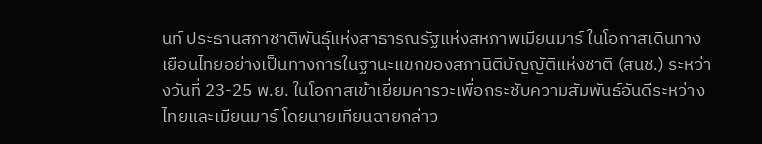นท์ ประธานสภาชาติพันธุ์แห่งสาธารณรัฐแห่งสหภาพเมียนมาร์ ในโอกาสเดินทางเยือนไทยอย่างเป็นทางการในฐานะแขกของสภานิติบัญญัติแห่งชาติ (สนช.) ระหว่างวันที่ 23-25 พ.ย. ในโอกาสเข้าเยี่ยมคารวะเพื่อกระชับความสัมพันธ์อันดีระหว่างไทยและเมียนมาร์ โดยนายเทียนฉายกล่าว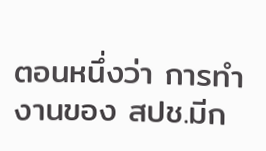ตอนหนึ่งว่า การทำงานของ สปช.มีก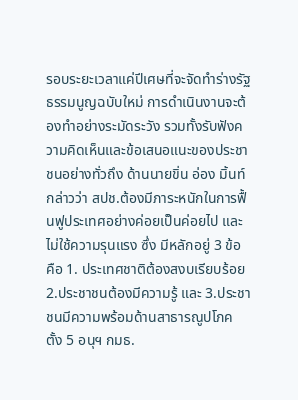รอบระยะเวลาแค่ปีเศษที่จะจัดทำร่างรัฐธรรมนูญฉบับใหม่ การดำเนินงานจะต้องทำอย่างระมัดระวัง รวมทั้งรับฟังความคิดเห็นและข้อเสนอแนะของประชาชนอย่างทั่วถึง ด้านนายขิ่น อ่อง มิ้นท์ กล่าวว่า สปช.ต้องมีภาระหนักในการฟื้นฟูประเทศอย่างค่อยเป็นค่อยไป และไม่ใช้ความรุนแรง ซึ่ง มีหลักอยู่ 3 ข้อ คือ 1. ประเทศชาติต้องสงบเรียบร้อย 2.ประชาชนต้องมีความรู้ และ 3.ประชาชนมีความพร้อมด้านสาธารณูปโภค
ตั้ง 5 อนุฯ กมธ.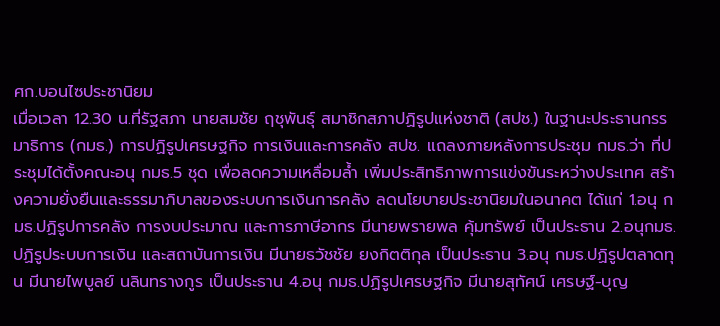ศก.บอนไซประชานิยม
เมื่อเวลา 12.30 น.ที่รัฐสภา นายสมชัย ฤชุพันธุ์ สมาชิกสภาปฏิรูปแห่งชาติ (สปช.) ในฐานะประธานกรรมาธิการ (กมธ.) การปฏิรูปเศรษฐกิจ การเงินและการคลัง สปช. แถลงภายหลังการประชุม กมธ.ว่า ที่ประชุมได้ตั้งคณะอนุ กมธ.5 ชุด เพื่อลดความเหลื่อมล้ำ เพิ่มประสิทธิภาพการแข่งขันระหว่างประเทศ สร้างความยั่งยืนและธรรมาภิบาลของระบบการเงินการคลัง ลดนโยบายประชานิยมในอนาคต ได้แก่ 1.อนุ กมธ.ปฏิรูปการคลัง การงบประมาณ และการภาษีอากร มีนายพรายพล คุ้มทรัพย์ เป็นประธาน 2.อนุกมธ.ปฏิรูประบบการเงิน และสถาบันการเงิน มีนายธวัชชัย ยงกิตติกุล เป็นประธาน 3.อนุ กมธ.ปฏิรูปตลาดทุน มีนายไพบูลย์ นลินทรางกูร เป็นประธาน 4.อนุ กมธ.ปฏิรูปเศรษฐกิจ มีนายสุทัศน์ เศรษฐ์-บุญ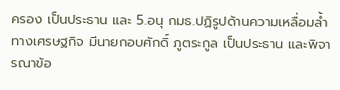ครอง เป็นประธาน และ 5.อนุ กมธ.ปฏิรูปด้านความเหลื่อมล้ำทางเศรษฐกิจ มีนายกอบศักดิ์ ภูตระกูล เป็นประธาน และพิจารณาข้อ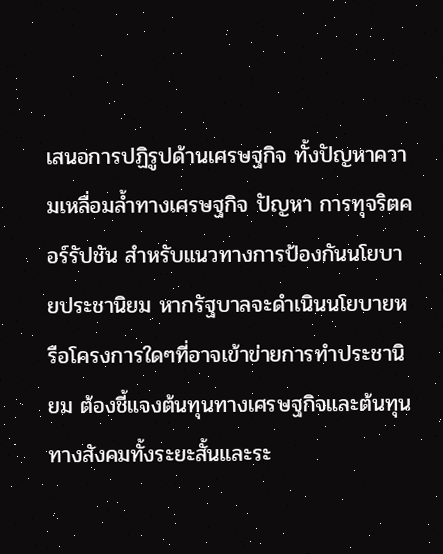เสนอการปฏิรูปด้านเศรษฐกิจ ทั้งปัญหาความเหลื่อมล้ำทางเศรษฐกิจ ปัญหา การทุจริตคอร์รัปชัน สำหรับแนวทางการป้องกันนโยบายประชานิยม หากรัฐบาลจะดำเนินนโยบายหรือโครงการใดๆที่อาจเข้าข่ายการทำประชานิยม ต้องชี้แจงต้นทุนทางเศรษฐกิจและต้นทุนทางสังคมทั้งระยะสั้นและระ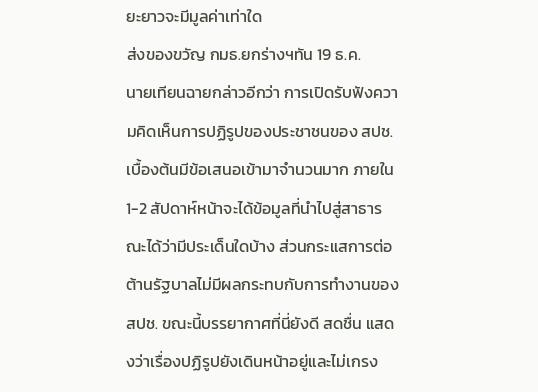ยะยาวจะมีมูลค่าเท่าใด
ส่งของขวัญ กมธ.ยกร่างฯทัน 19 ธ.ค.
นายเทียนฉายกล่าวอีกว่า การเปิดรับฟังความคิดเห็นการปฏิรูปของประชาชนของ สปช.เบื้องต้นมีข้อเสนอเข้ามาจำนวนมาก ภายใน 1-2 สัปดาห์หน้าจะได้ข้อมูลที่นำไปสู่สาธารณะได้ว่ามีประเด็นใดบ้าง ส่วนกระแสการต่อต้านรัฐบาลไม่มีผลกระทบกับการทำงานของ สปช. ขณะนี้บรรยากาศที่นี่ยังดี สดชื่น แสดงว่าเรื่องปฏิรูปยังเดินหน้าอยู่และไม่เกรง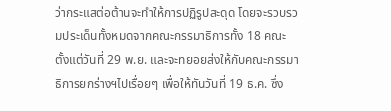ว่ากระแสต่อต้านจะทำให้การปฏิรูปสะดุด โดยจะรวบรวมประเด็นทั้งหมดจากคณะกรรมาธิการทั้ง 18 คณะ ตั้งแต่วันที่ 29 พ.ย. และจะทยอยส่งให้กับคณะกรรมาธิการยกร่างฯไปเรื่อยๆ เพื่อให้ทันวันที่ 19 ธ.ค. ซึ่ง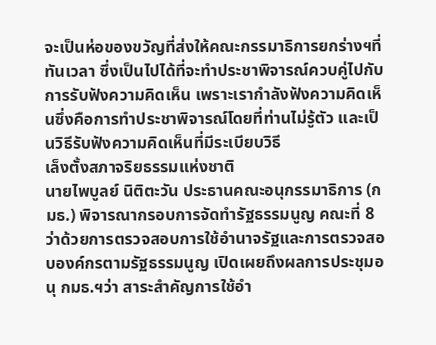จะเป็นห่อของขวัญที่ส่งให้คณะกรรมาธิการยกร่างฯที่ทันเวลา ซึ่งเป็นไปได้ที่จะทำประชาพิจารณ์ควบคู่ไปกับการรับฟังความคิดเห็น เพราะเรากำลังฟังความคิดเห็นซึ่งคือการทำประชาพิจารณ์โดยที่ท่านไม่รู้ตัว และเป็นวิธีรับฟังความคิดเห็นที่มีระเบียบวิธี
เล็งตั้งสภาจริยธรรมแห่งชาติ
นายไพบูลย์ นิติตะวัน ประธานคณะอนุกรรมาธิการ (กมธ.) พิจารณากรอบการจัดทำรัฐธรรมนูญ คณะที่ 8 ว่าด้วยการตรวจสอบการใช้อำนาจรัฐและการตรวจสอบองค์กรตามรัฐธรรมนูญ เปิดเผยถึงผลการประชุมอนุ กมธ.ฯว่า สาระสำคัญการใช้อำ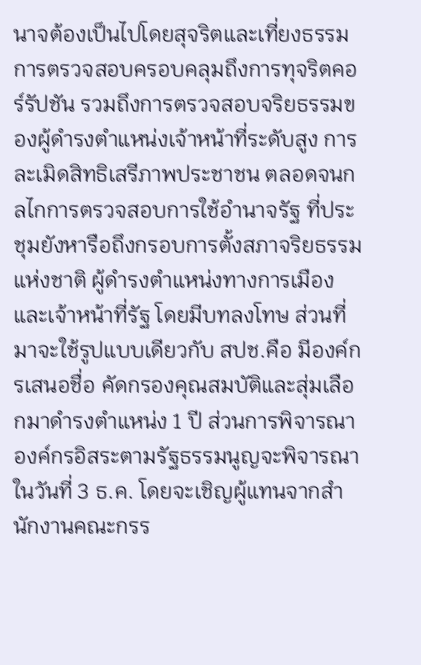นาจต้องเป็นไปโดยสุจริตและเที่ยงธรรม การตรวจสอบครอบคลุมถึงการทุจริตคอร์รัปชัน รวมถึงการตรวจสอบจริยธรรมของผู้ดำรงตำแหน่งเจ้าหน้าที่ระดับสูง การละเมิดสิทธิเสรีภาพประชาชน ตลอดจนกลไกการตรวจสอบการใช้อำนาจรัฐ ที่ประชุมยังหารือถึงกรอบการตั้งสภาจริยธรรมแห่งชาติ ผู้ดำรงตำแหน่งทางการเมืองและเจ้าหน้าที่รัฐ โดยมีบทลงโทษ ส่วนที่มาจะใช้รูปแบบเดียวกับ สปช.คือ มีองค์กรเสนอชื่อ คัดกรองคุณสมบัติและสุ่มเลือกมาดำรงตำแหน่ง 1 ปี ส่วนการพิจารณาองค์กรอิสระตามรัฐธรรมนูญจะพิจารณาในวันที่ 3 ธ.ค. โดยจะเชิญผู้แทนจากสำนักงานคณะกรร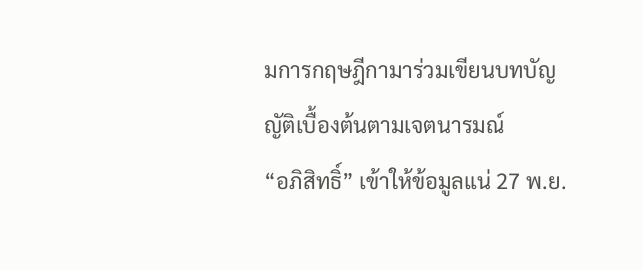มการกฤษฎีกามาร่วมเขียนบทบัญญัติเบื้องต้นตามเจตนารมณ์
“อภิสิทธิ์” เข้าให้ข้อมูลแน่ 27 พ.ย.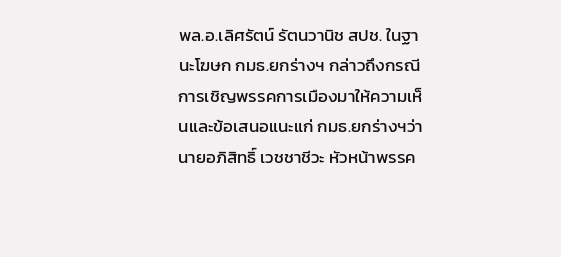พล.อ.เลิศรัตน์ รัตนวานิช สปช. ในฐานะโฆษก กมธ.ยกร่างฯ กล่าวถึงกรณีการเชิญพรรคการเมืองมาให้ความเห็นและข้อเสนอแนะแก่ กมธ.ยกร่างฯว่า นายอภิสิทธิ์ เวชชาชีวะ หัวหน้าพรรค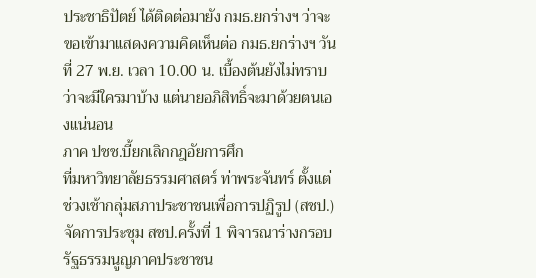ประชาธิปัตย์ ได้ติดต่อมายัง กมธ.ยกร่างฯ ว่าจะขอเข้ามาแสดงความคิดเห็นต่อ กมธ.ยกร่างฯ วันที่ 27 พ.ย. เวลา 10.00 น. เบื้องต้นยังไม่ทราบว่าจะมีใครมาบ้าง แต่นายอภิสิทธิ์จะมาด้วยตนเองแน่นอน
ภาค ปชช.บี้ยกเลิกกฎอัยการศึก
ที่มหาวิทยาลัยธรรมศาสตร์ ท่าพระจันทร์ ตั้งแต่ช่วงเช้ากลุ่มสภาประชาชนเพื่อการปฏิรูป (สชป.)จัดการประชุม สชป.ครั้งที่ 1 พิจารณาร่างกรอบรัฐธรรมนูญภาคประชาชน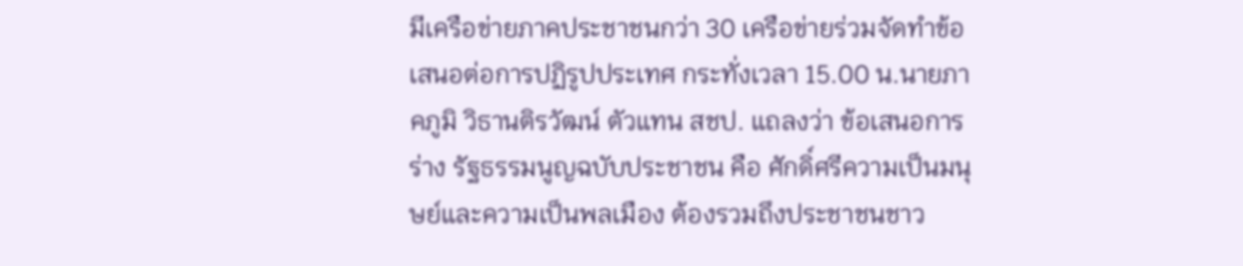มีเครือข่ายภาคประชาชนกว่า 30 เครือข่ายร่วมจัดทำข้อเสนอต่อการปฏิรูปประเทศ กระทั่งเวลา 15.00 น.นายภาคภูมิ วิธานติรวัฒน์ ตัวแทน สชป. แถลงว่า ข้อเสนอการร่าง รัฐธรรมนูญฉบับประชาชน คือ ศักดิ์ศรีความเป็นมนุษย์และความเป็นพลเมือง ต้องรวมถึงประชาชนชาว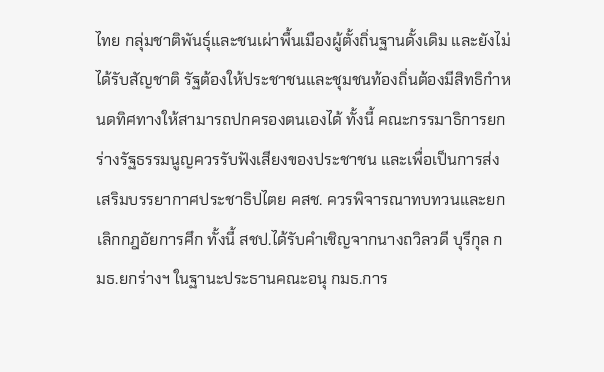ไทย กลุ่มชาติพันธุ์และชนเผ่าพื้นเมืองผู้ตั้งถิ่นฐานดั้งเดิม และยังไม่ได้รับสัญชาติ รัฐต้องให้ประชาชนและชุมชนท้องถิ่นต้องมีสิทธิกำหนดทิศทางให้สามารถปกครองตนเองได้ ทั้งนี้ คณะกรรมาธิการยกร่างรัฐธรรมนูญควรรับฟังเสียงของประชาชน และเพื่อเป็นการส่งเสริมบรรยากาศประชาธิปไตย คสช. ควรพิจารณาทบทวนและยกเลิกกฎอัยการศึก ทั้งนี้ สชป.ได้รับคำเชิญจากนางถวิลวดี บุรีกุล กมธ.ยกร่างฯ ในฐานะประธานคณะอนุ กมธ.การ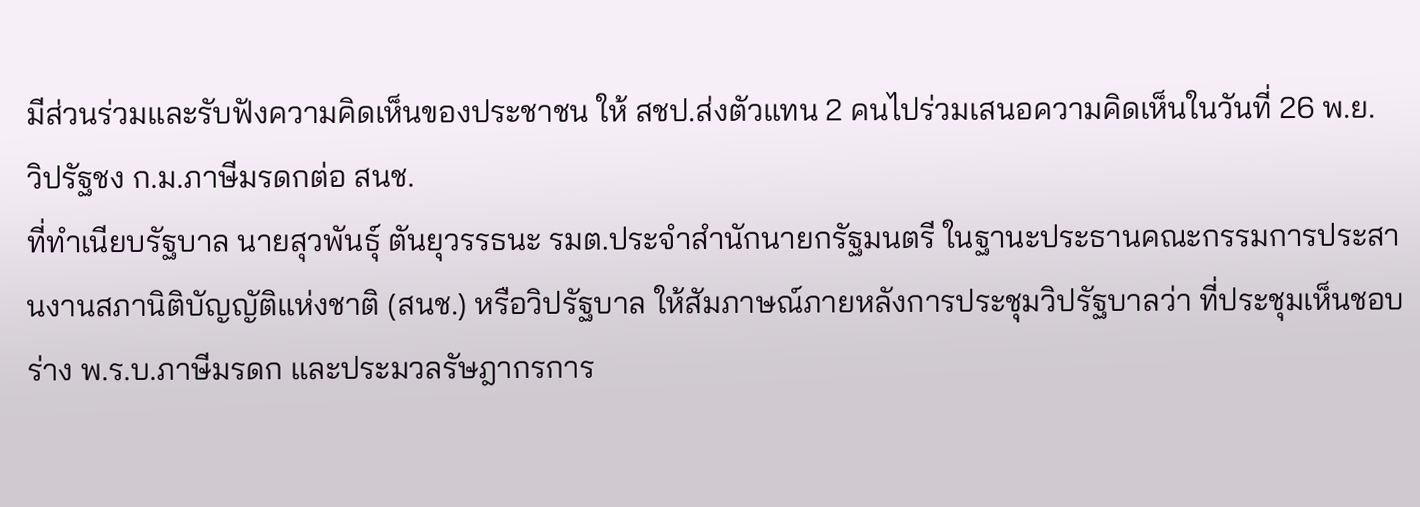มีส่วนร่วมและรับฟังความคิดเห็นของประชาชน ให้ สชป.ส่งตัวแทน 2 คนไปร่วมเสนอความคิดเห็นในวันที่ 26 พ.ย.
วิปรัฐชง ก.ม.ภาษีมรดกต่อ สนช.
ที่ทำเนียบรัฐบาล นายสุวพันธุ์ ตันยุวรรธนะ รมต.ประจำสำนักนายกรัฐมนตรี ในฐานะประธานคณะกรรมการประสานงานสภานิติบัญญัติแห่งชาติ (สนช.) หรือวิปรัฐบาล ให้สัมภาษณ์ภายหลังการประชุมวิปรัฐบาลว่า ที่ประชุมเห็นชอบร่าง พ.ร.บ.ภาษีมรดก และประมวลรัษฎากรการ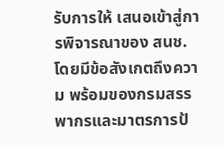รับการให้ เสนอเข้าสู่การพิจารณาของ สนช. โดยมีข้อสังเกตถึงความ พร้อมของกรมสรรพากรและมาตรการป้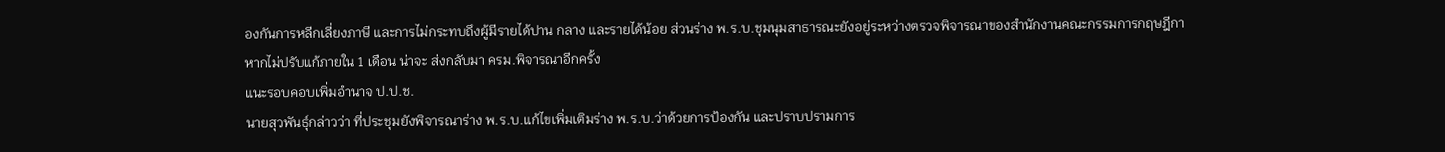องกันการหลีกเลี่ยงภาษี และการไม่กระทบถึงผู้มีรายได้ปาน กลาง และรายได้น้อย ส่วนร่าง พ.ร.บ.ชุมนุมสาธารณะยังอยู่ระหว่างตรวจพิจารณาของสำนักงานคณะกรรมการกฤษฎีกา หากไม่ปรับแก้ภายใน 1 เดือน น่าจะ ส่งกลับมา ครม.พิจารณาอีกครั้ง
แนะรอบคอบเพิ่มอำนาจ ป.ป.ช.
นายสุวพันธุ์กล่าวว่า ที่ประชุมยังพิจารณาร่าง พ.ร.บ.แก้ไขเพิ่มเติมร่าง พ.ร.บ.ว่าด้วยการป้องกัน และปราบปรามการ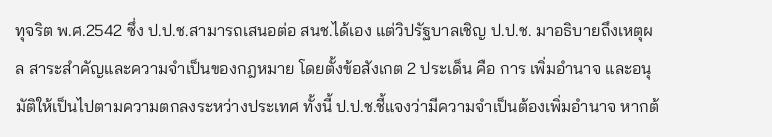ทุจริต พ.ศ.2542 ซึ่ง ป.ป.ช.สามารถเสนอต่อ สนช.ได้เอง แต่วิปรัฐบาลเชิญ ป.ป.ช. มาอธิบายถึงเหตุผล สาระสำคัญและความจำเป็นของกฎหมาย โดยตั้งข้อสังเกต 2 ประเด็น คือ การ เพิ่มอำนาจ และอนุมัติให้เป็นไปตามความตกลงระหว่างประเทศ ทั้งนี้ ป.ป.ช.ชี้แจงว่ามีความจำเป็นต้องเพิ่มอำนาจ หากต้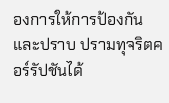องการให้การป้องกันและปราบ ปรามทุจริตคอร์รัปชันได้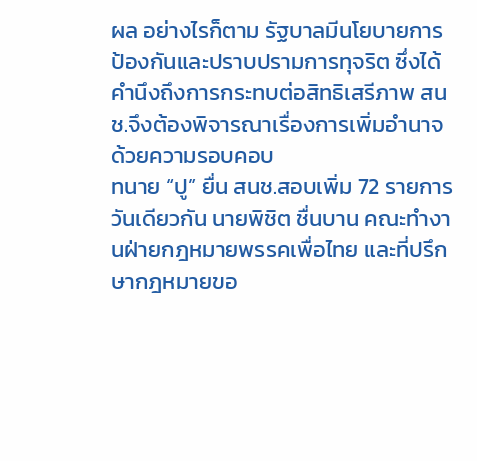ผล อย่างไรก็ตาม รัฐบาลมีนโยบายการป้องกันและปราบปรามการทุจริต ซึ่งได้คำนึงถึงการกระทบต่อสิทธิเสรีภาพ สนช.จึงต้องพิจารณาเรื่องการเพิ่มอำนาจด้วยความรอบคอบ
ทนาย “ปู” ยื่น สนช.สอบเพิ่ม 72 รายการ
วันเดียวกัน นายพิชิต ชื่นบาน คณะทำงานฝ่ายกฎหมายพรรคเพื่อไทย และที่ปรึกษากฎหมายขอ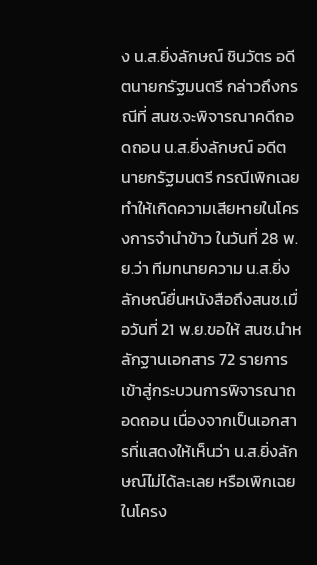ง น.ส.ยิ่งลักษณ์ ชินวัตร อดีตนายกรัฐมนตรี กล่าวถึงกรณีที่ สนช.จะพิจารณาคดีถอดถอน น.ส.ยิ่งลักษณ์ อดีตนายกรัฐมนตรี กรณีเพิกเฉยทำให้เกิดความเสียหายในโครงการจำนำข้าว ในวันที่ 28 พ.ย.ว่า ทีมทนายความ น.ส.ยิ่งลักษณ์ยื่นหนังสือถึงสนช.เมื่อวันที่ 21 พ.ย.ขอให้ สนช.นำหลักฐานเอกสาร 72 รายการ เข้าสู่กระบวนการพิจารณาถอดถอน เนื่องจากเป็นเอกสารที่แสดงให้เห็นว่า น.ส.ยิ่งลักษณ์ไม่ได้ละเลย หรือเพิกเฉยในโครง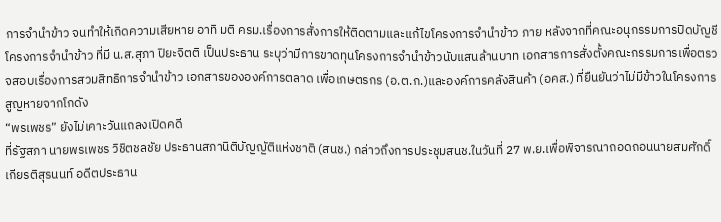การจำนำข้าว จนทำให้เกิดความเสียหาย อาทิ มติ ครม.เรื่องการสั่งการให้ติดตามและแก้ไขโครงการจำนำข้าว ภาย หลังจากที่คณะอนุกรรมการปิดบัญชีโครงการจำนำข้าว ที่มี น.ส.สุภา ปิยะจิตติ เป็นประธาน ระบุว่ามีการขาดทุนโครงการจำนำข้าวนับแสนล้านบาท เอกสารการสั่งตั้งคณะกรรมการเพื่อตรวจสอบเรื่องการสวมสิทธิการจำนำข้าว เอกสารขององค์การตลาด เพื่อเกษตรกร (อ.ต.ก.)และองค์การคลังสินค้า (อคส.) ที่ยืนยันว่าไม่มีข้าวในโครงการสูญหายจากโกดัง
“พรเพชร” ยังไม่เคาะวันแถลงเปิดคดี
ที่รัฐสภา นายพรเพชร วิชิตชลชัย ประธานสภานิติบัญญัติแห่งชาติ (สนช.) กล่าวถึงการประชุมสนช.ในวันที่ 27 พ.ย.เพื่อพิจารณาถอดถอนนายสมศักดิ์ เกียรติสุรนนท์ อดีตประธาน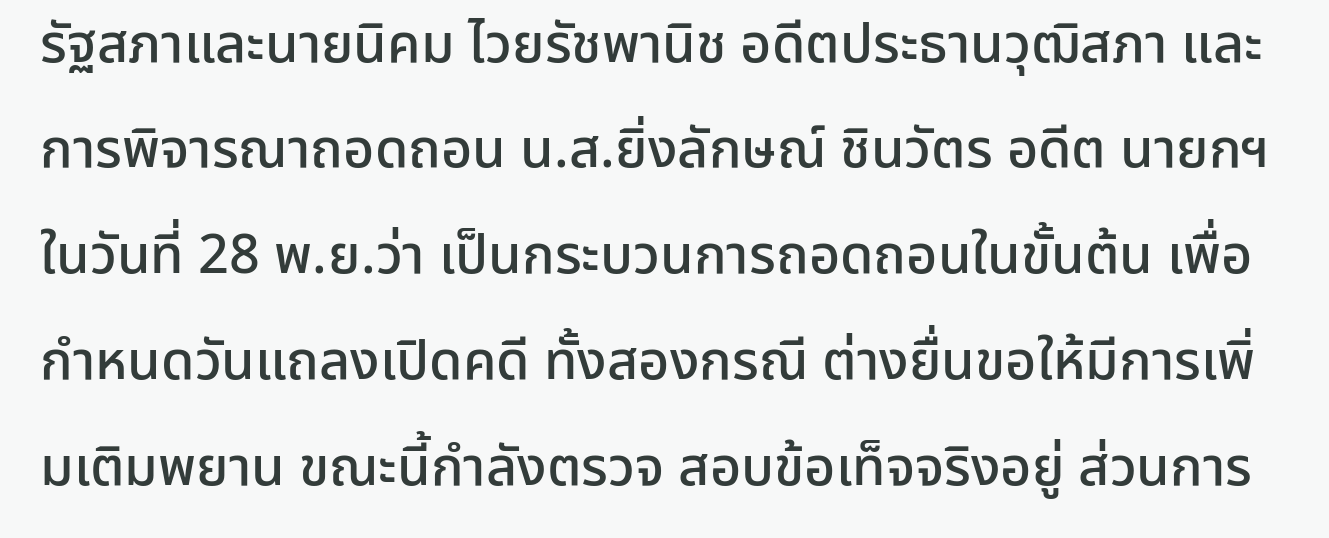รัฐสภาและนายนิคม ไวยรัชพานิช อดีตประธานวุฒิสภา และ การพิจารณาถอดถอน น.ส.ยิ่งลักษณ์ ชินวัตร อดีต นายกฯ ในวันที่ 28 พ.ย.ว่า เป็นกระบวนการถอดถอนในขั้นต้น เพื่อกำหนดวันแถลงเปิดคดี ทั้งสองกรณี ต่างยื่นขอให้มีการเพิ่มเติมพยาน ขณะนี้กำลังตรวจ สอบข้อเท็จจริงอยู่ ส่วนการ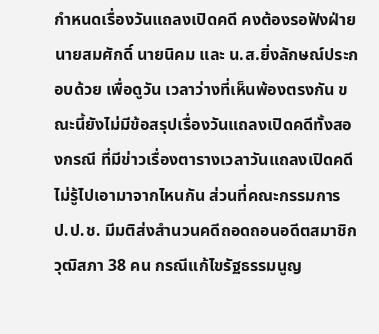กำหนดเรื่องวันแถลงเปิดคดี คงต้องรอฟังฝ่ายนายสมศักดิ์ นายนิคม และ น.ส.ยิ่งลักษณ์ประกอบด้วย เพื่อดูวัน เวลาว่างที่เห็นพ้องตรงกัน ขณะนี้ยังไม่มีข้อสรุปเรื่องวันแถลงเปิดคดีทั้งสองกรณี ที่มีข่าวเรื่องตารางเวลาวันแถลงเปิดคดี ไม่รู้ไปเอามาจากไหนกัน ส่วนที่คณะกรรมการ ป.ป.ช. มีมติส่งสำนวนคดีถอดถอนอดีตสมาชิกวุฒิสภา 38 คน กรณีแก้ไขรัฐธรรมนูญ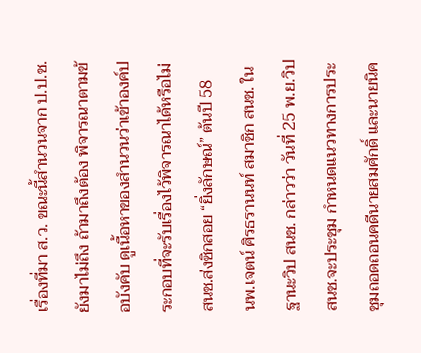เรื่องที่มา ส.ว. ขณะนี้สำนวนจาก ป.ป.ช.ยังมาไม่ถึง ถ้ามาถึงต้อง พิจารณาตามข้อบังคับ ดูเนื้อหาของสำนวนว่าเข้าองค์ประกอบที่จะรับเรื่องไว้พิจารณาได้หรือไม่
สนช.ส่งซิกสอย “ยิ่งลักษณ์” ต้นปี 58
นพ.เจตน์ ศิรธรานนท์ สมาชิก สนช. ในฐานะวิป สนช. กล่าวว่า วันที่ 25 พ.ย.วิป สนช.จะประชุม กำหนดแนวทางการประชุมถอดถอนคดีนายสมศักดิ์ และนายนิค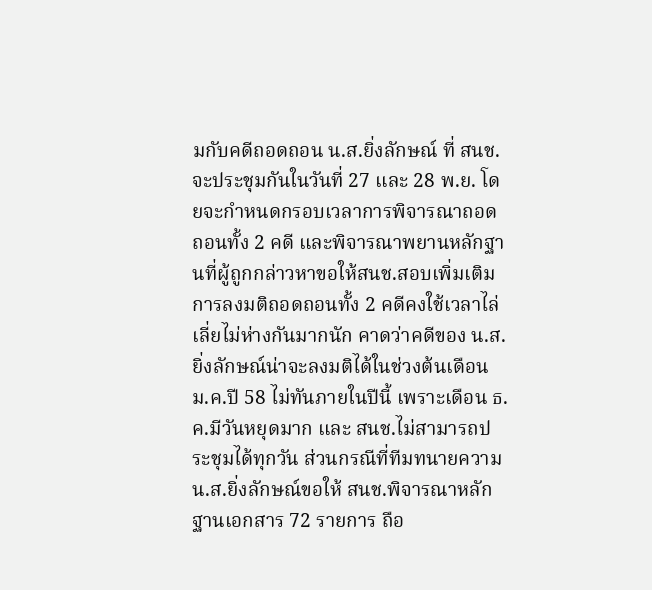มกับคดีถอดถอน น.ส.ยิ่งลักษณ์ ที่ สนช. จะประชุมกันในวันที่ 27 และ 28 พ.ย. โดยจะกำหนดกรอบเวลาการพิจารณาถอดถอนทั้ง 2 คดี และพิจารณาพยานหลักฐานที่ผู้ถูกกล่าวหาขอให้สนช.สอบเพิ่มเติม การลงมติถอดถอนทั้ง 2 คดีคงใช้เวลาไล่เลี่ยไม่ห่างกันมากนัก คาดว่าคดีของ น.ส.ยิ่งลักษณ์น่าจะลงมติได้ในช่วงต้นเดือน ม.ค.ปี 58 ไม่ทันภายในปีนี้ เพราะเดือน ธ.ค.มีวันหยุดมาก และ สนช.ไม่สามารถประชุมได้ทุกวัน ส่วนกรณีที่ทีมทนายความ น.ส.ยิ่งลักษณ์ขอให้ สนช.พิจารณาหลักฐานเอกสาร 72 รายการ ถือ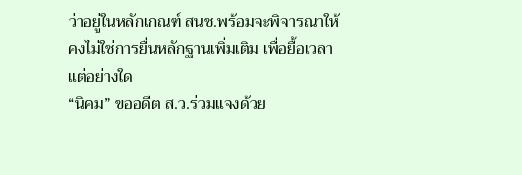ว่าอยู่ในหลักเกณฑ์ สนช.พร้อมจะพิจารณาให้ คงไม่ใช่การยื่นหลักฐานเพิ่มเติม เพื่อยื้อเวลาแต่อย่างใด
“นิคม” ขออดีต ส.ว.ร่วมแจงด้วย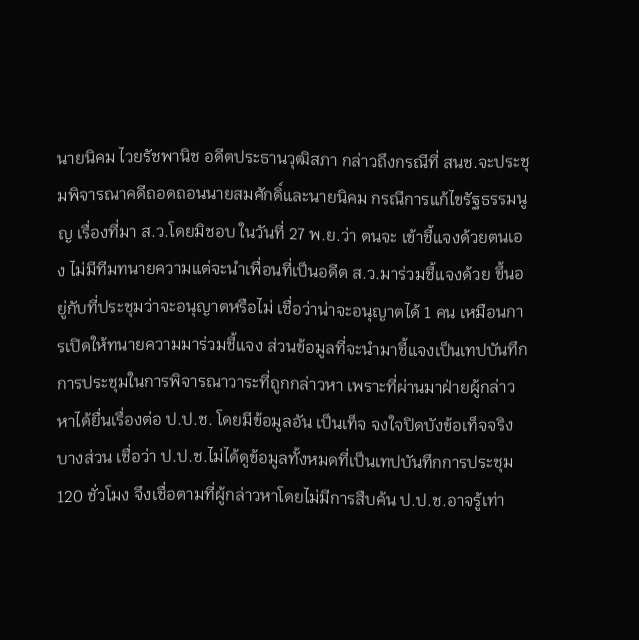นายนิคม ไวยรัชพานิช อดีตประธานวุฒิสภา กล่าวถึงกรณีที่ สนช.จะประชุมพิจารณาคดีถอดถอนนายสมศักดิ์และนายนิคม กรณีการแก้ไขรัฐธรรมนูญ เรื่องที่มา ส.ว.โดยมิชอบ ในวันที่ 27 พ.ย.ว่า ตนจะ เข้าชี้แจงด้วยตนเอง ไม่มีทีมทนายความแต่จะนำเพื่อนที่เป็นอดีต ส.ว.มาร่วมชี้แจงด้วย ขึ้นอยู่กับที่ประชุมว่าจะอนุญาตหรือไม่ เชื่อว่าน่าจะอนุญาตได้ 1 คน เหมือนการเปิดให้ทนายความมาร่วมชี้แจง ส่วนข้อมูลที่จะนำมาชี้แจงเป็นเทปบันทึกการประชุมในการพิจารณาวาระที่ถูกกล่าวหา เพราะที่ผ่านมาฝ่ายผู้กล่าวหาได้ยื่นเรื่องต่อ ป.ป.ช. โดยมีข้อมูลอัน เป็นเท็จ จงใจปิดบังข้อเท็จจริงบางส่วน เชื่อว่า ป.ป.ช.ไม่ได้ดูข้อมูลทั้งหมดที่เป็นเทปบันทึกการประชุม 120 ชั่วโมง จึงเชื่อตามที่ผู้กล่าวหาโดยไม่มีการสืบค้น ป.ป.ช.อาจรู้เท่า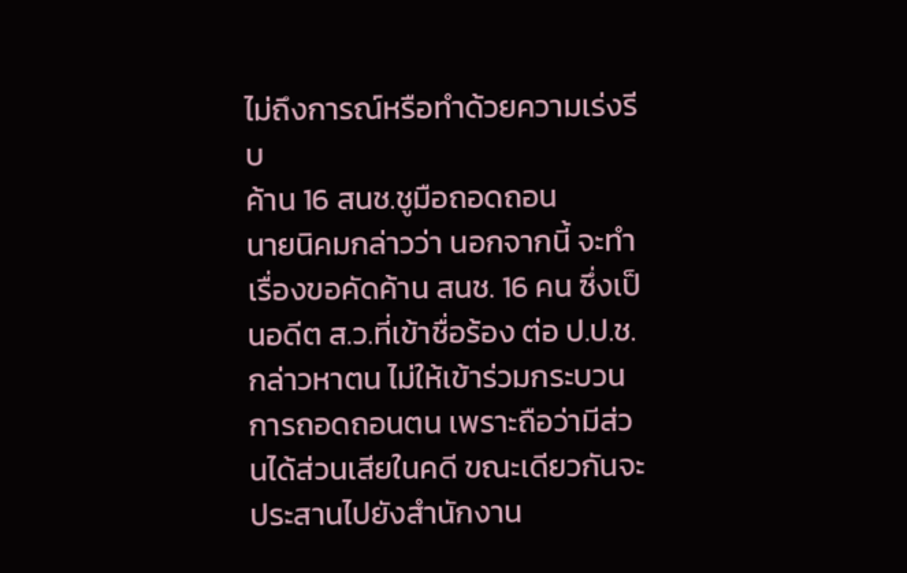ไม่ถึงการณ์หรือทำด้วยความเร่งรีบ
ค้าน 16 สนช.ชูมือถอดถอน
นายนิคมกล่าวว่า นอกจากนี้ จะทำเรื่องขอคัดค้าน สนช. 16 คน ซึ่งเป็นอดีต ส.ว.ที่เข้าชื่อร้อง ต่อ ป.ป.ช.กล่าวหาตน ไม่ให้เข้าร่วมกระบวนการถอดถอนตน เพราะถือว่ามีส่วนได้ส่วนเสียในคดี ขณะเดียวกันจะประสานไปยังสำนักงาน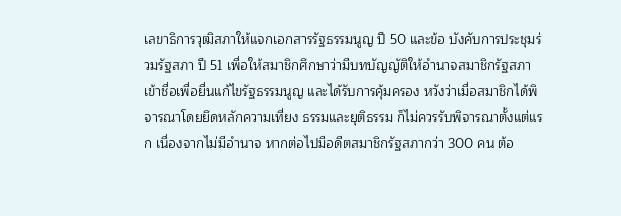เลขาธิการวุฒิสภาให้แจกเอกสารรัฐธรรมนูญ ปี 50 และข้อ บังคับการประชุมร่วมรัฐสภา ปี 51 เพื่อให้สมาชิกศึกษาว่ามีบทบัญญัติให้อำนาจสมาชิกรัฐสภาเข้าชื่อเพื่อยื่นแก้ไขรัฐธรรมนูญ และได้รับการคุ้มครอง หวังว่าเมื่อสมาชิกได้พิจารณาโดยยึดหลักความเที่ยง ธรรมและยุติธรรม ก็ไม่ควรรับพิจารณาตั้งแต่แรก เนื่องจากไม่มีอำนาจ หากต่อไปมีอดีตสมาชิกรัฐสภากว่า 300 คน ต้อ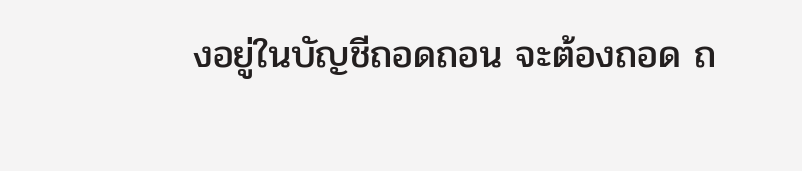งอยู่ในบัญชีถอดถอน จะต้องถอด ถ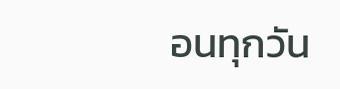อนทุกวัน